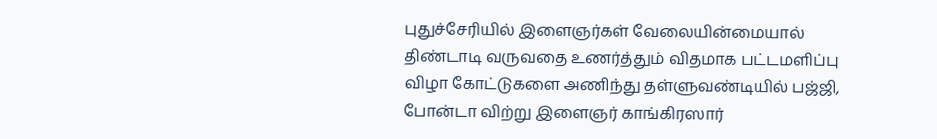புதுச்சேரியில் இளைஞர்கள் வேலையின்மையால் திண்டாடி வருவதை உணர்த்தும் விதமாக பட்டமளிப்பு விழா கோட்டுகளை அணிந்து தள்ளுவண்டியில் பஜ்ஜி, போன்டா விற்று இளைஞர் காங்கிரஸார்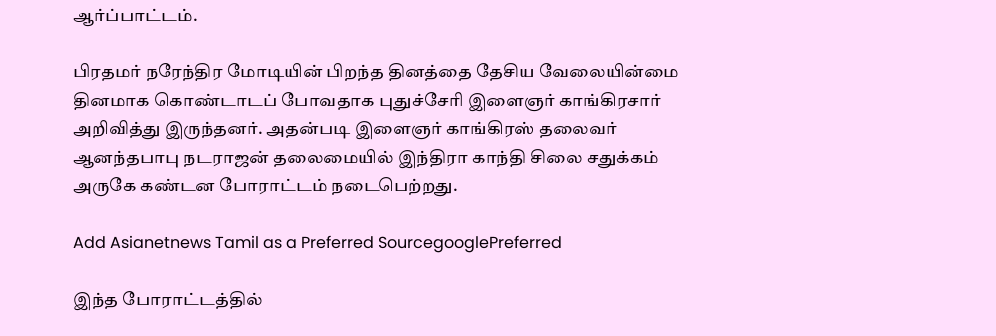ஆர்ப்பாட்டம்.

பிரதமர் நரேந்திர மோடியின் பிறந்த தினத்தை தேசிய வேலையின்மை தினமாக கொண்டாடப் போவதாக புதுச்சேரி இளைஞர் காங்கிரசார் அறிவித்து இருந்தனர். அதன்படி இளைஞர் காங்கிரஸ் தலைவர் ஆனந்தபாபு நடராஜன் தலைமையில் இந்திரா காந்தி சிலை சதுக்கம் அருகே கண்டன போராட்டம் நடைபெற்றது.

Add Asianetnews Tamil as a Preferred SourcegooglePreferred

இந்த போராட்டத்தில்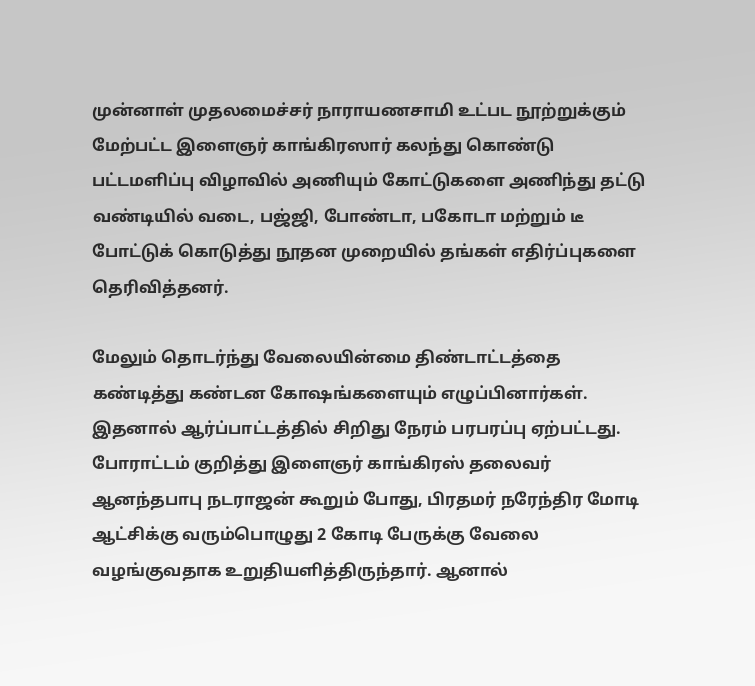முன்னாள் முதலமைச்சர் நாராயணசாமி உட்பட நூற்றுக்கும் மேற்பட்ட இளைஞர் காங்கிரஸார் கலந்து கொண்டு பட்டமளிப்பு விழாவில் அணியும் கோட்டுகளை அணிந்து தட்டு வண்டியில் வடை, பஜ்ஜி, போண்டா, பகோடா மற்றும் டீ போட்டுக் கொடுத்து நூதன முறையில் தங்கள் எதிர்ப்புகளை தெரிவித்தனர்.

மேலும் தொடர்ந்து வேலையின்மை திண்டாட்டத்தை கண்டித்து கண்டன கோஷங்களையும் எழுப்பினார்கள். இதனால் ஆர்ப்பாட்டத்தில் சிறிது நேரம் பரபரப்பு ஏற்பட்டது. போராட்டம் குறித்து இளைஞர் காங்கிரஸ் தலைவர் ஆனந்தபாபு நடராஜன் கூறும் போது, பிரதமர் நரேந்திர மோடி ஆட்சிக்கு வரும்பொழுது 2 கோடி பேருக்கு வேலை வழங்குவதாக உறுதியளித்திருந்தார். ஆனால்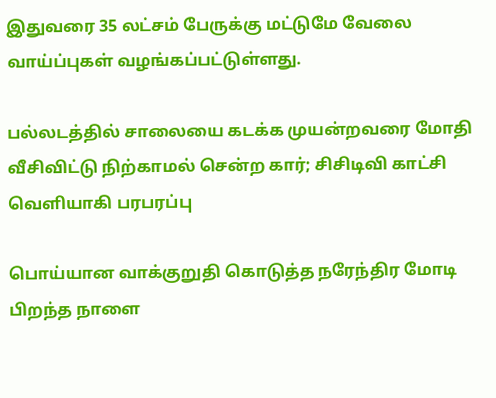இதுவரை 35 லட்சம் பேருக்கு மட்டுமே வேலை வாய்ப்புகள் வழங்கப்பட்டுள்ளது.

பல்லடத்தில் சாலையை கடக்க முயன்றவரை மோதி வீசிவிட்டு நிற்காமல் சென்ற கார்; சிசிடிவி காட்சி வெளியாகி பரபரப்பு

பொய்யான வாக்குறுதி கொடுத்த நரேந்திர மோடி பிறந்த நாளை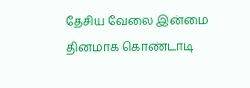தேசிய வேலை இன்மை தினமாக கொண்டாடி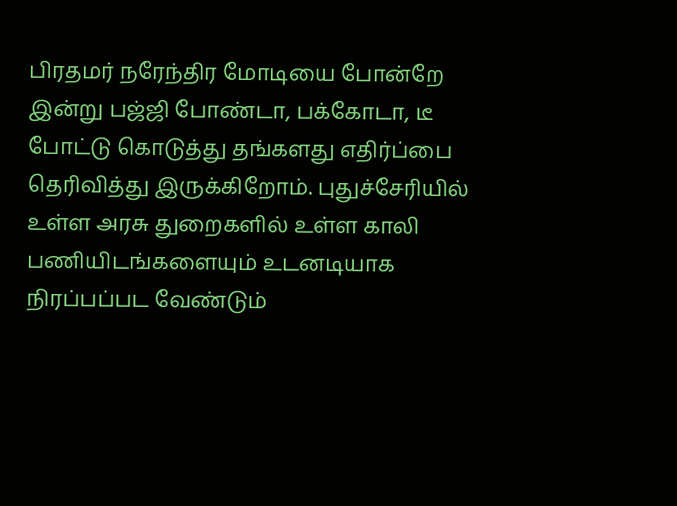பிரதமர் நரேந்திர மோடியை போன்றே இன்று பஜ்ஜி போண்டா, பக்கோடா, டீ போட்டு கொடுத்து தங்களது எதிர்ப்பை தெரிவித்து இருக்கிறோம். புதுச்சேரியில் உள்ள அரசு துறைகளில் உள்ள காலி பணியிடங்களையும் உடனடியாக நிரப்பப்பட வேண்டும்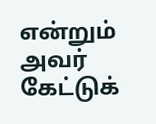என்றும் அவர் கேட்டுக்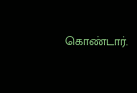கொண்டார்.